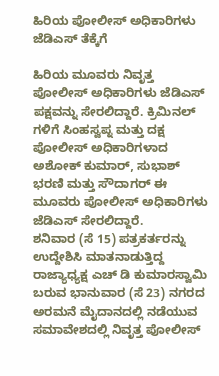ಹಿರಿಯ ಪೋಲೀಸ್ ಅಧಿಕಾರಿಗಳು ಜೆಡಿಎಸ್ ತೆಕ್ಕೆಗೆ

ಹಿರಿಯ ಮೂವರು ನಿವೃತ್ತ ಪೋಲೀಸ್ ಅಧಿಕಾರಿಗಳು ಜೆಡಿಎಸ್ ಪಕ್ಷವನ್ನು ಸೇರಲಿದ್ದಾರೆ. ಕ್ರಿಮಿನಲ್ ಗಳಿಗೆ ಸಿಂಹಸ್ವಪ್ನ ಮತ್ತು ದಕ್ಷ ಪೋಲೀಸ್ ಅಧಿಕಾರಿಗಳಾದ ಅಶೋಕ್ ಕುಮಾರ್, ಸುಭಾಶ್ ಭರಣಿ ಮತ್ತು ಸೌದಾಗರ್ ಈ ಮೂವರು ಪೋಲೀಸ್ ಅಧಿಕಾರಿಗಳು ಜೆಡಿಎಸ್ ಸೇರಲಿದ್ದಾರೆ.
ಶನಿವಾರ (ಸೆ 15) ಪತ್ರಕರ್ತರನ್ನು ಉದ್ದೇಶಿಸಿ ಮಾತನಾಡುತ್ತಿದ್ದ ರಾಜ್ಯಾಧ್ಯಕ್ಷ ಎಚ್ ಡಿ ಕುಮಾರಸ್ವಾಮಿ ಬರುವ ಭಾನುವಾರ (ಸೆ 23) ನಗರದ ಅರಮನೆ ಮೈದಾನದಲ್ಲಿ ನಡೆಯುವ ಸಮಾವೇಶದಲ್ಲಿ ನಿವೃತ್ತ ಪೋಲೀಸ್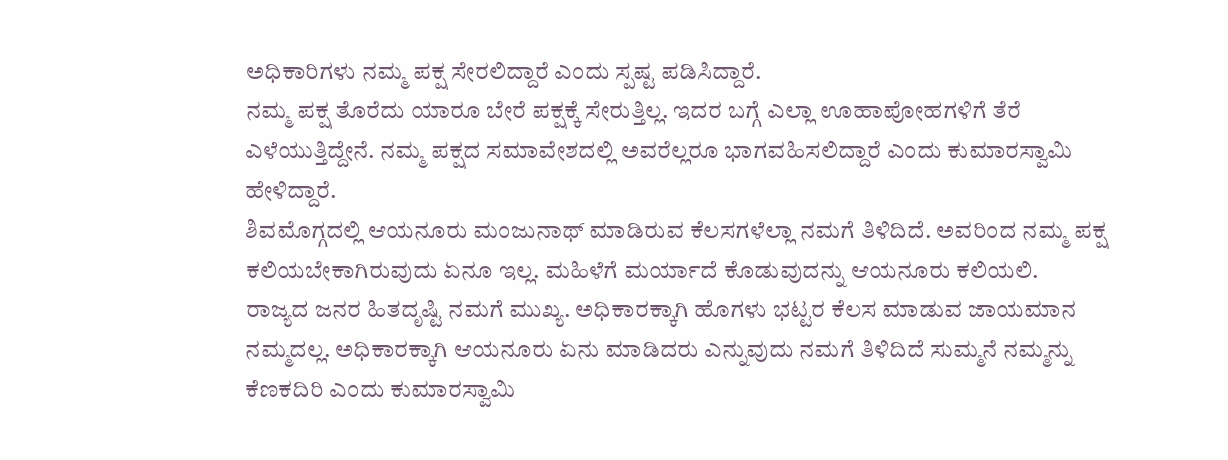ಅಧಿಕಾರಿಗಳು ನಮ್ಮ ಪಕ್ಷ ಸೇರಲಿದ್ದಾರೆ ಎಂದು ಸ್ಪಷ್ಟ ಪಡಿಸಿದ್ದಾರೆ.
ನಮ್ಮ ಪಕ್ಷ ತೊರೆದು ಯಾರೂ ಬೇರೆ ಪಕ್ಷಕ್ಕೆ ಸೇರುತ್ತಿಲ್ಲ. ಇದರ ಬಗ್ಗೆ ಎಲ್ಲಾ ಊಹಾಪೋಹಗಳಿಗೆ ತೆರೆ ಎಳೆಯುತ್ತಿದ್ದೇನೆ. ನಮ್ಮ ಪಕ್ಷದ ಸಮಾವೇಶದಲ್ಲಿ ಅವರೆಲ್ಲರೂ ಭಾಗವಹಿಸಲಿದ್ದಾರೆ ಎಂದು ಕುಮಾರಸ್ವಾಮಿ ಹೇಳಿದ್ದಾರೆ.
ಶಿವಮೊಗ್ಗದಲ್ಲಿ ಆಯನೂರು ಮಂಜುನಾಥ್ ಮಾಡಿರುವ ಕೆಲಸಗಳೆಲ್ಲಾ ನಮಗೆ ತಿಳಿದಿದೆ. ಅವರಿಂದ ನಮ್ಮ ಪಕ್ಷ ಕಲಿಯಬೇಕಾಗಿರುವುದು ಏನೂ ಇಲ್ಲ. ಮಹಿಳೆಗೆ ಮರ್ಯಾದೆ ಕೊಡುವುದನ್ನು ಆಯನೂರು ಕಲಿಯಲಿ.
ರಾಜ್ಯದ ಜನರ ಹಿತದೃಷ್ಟಿ ನಮಗೆ ಮುಖ್ಯ. ಅಧಿಕಾರಕ್ಕಾಗಿ ಹೊಗಳು ಭಟ್ಟರ ಕೆಲಸ ಮಾಡುವ ಜಾಯಮಾನ ನಮ್ಮದಲ್ಲ. ಅಧಿಕಾರಕ್ಕಾಗಿ ಆಯನೂರು ಏನು ಮಾಡಿದರು ಎನ್ನುವುದು ನಮಗೆ ತಿಳಿದಿದೆ ಸುಮ್ಮನೆ ನಮ್ಮನ್ನು ಕೆಣಕದಿರಿ ಎಂದು ಕುಮಾರಸ್ವಾಮಿ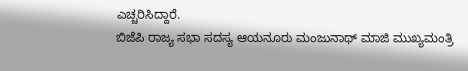ಎಚ್ಚರಿಸಿದ್ದಾರೆ.
ಬಿಜೆಪಿ ರಾಜ್ಯ ಸಭಾ ಸದಸ್ಯ ಆಯನೂರು ಮಂಜುನಾಥ್ ಮಾಜಿ ಮುಖ್ಯಮಂತ್ರಿ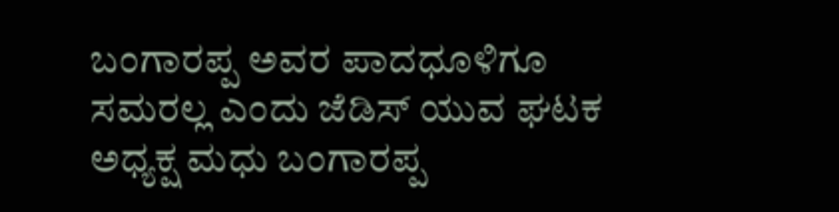ಬಂಗಾರಪ್ಪ ಅವರ ಪಾದಧೂಳಿಗೂ ಸಮರಲ್ಲ ಎಂದು ಜೆಡಿಸ್ ಯುವ ಘಟಕ ಅಧ್ಯಕ್ಷ ಮಧು ಬಂಗಾರಪ್ಪ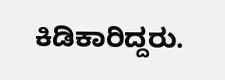ಕಿಡಿಕಾರಿದ್ದರು.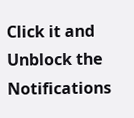Click it and Unblock the Notifications